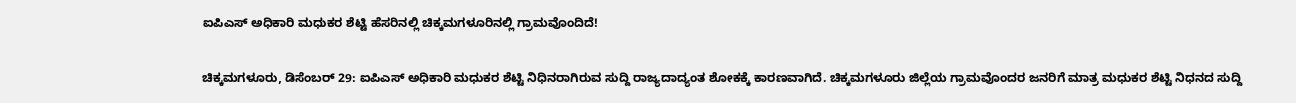ಐಪಿಎಸ್‌ ಅಧಿಕಾರಿ ಮಧುಕರ ಶೆಟ್ಟಿ ಹೆಸರಿನಲ್ಲಿ ಚಿಕ್ಕಮಗಳೂರಿನಲ್ಲಿ ಗ್ರಾಮವೊಂದಿದೆ!

ಚಿಕ್ಕಮಗಳೂರು, ಡಿಸೆಂಬರ್ 29: ಐಪಿಎಸ್‌ ಅಧಿಕಾರಿ ಮಧುಕರ ಶೆಟ್ಟಿ ನಿಧಿನರಾಗಿರುವ ಸುದ್ದಿ ರಾಜ್ಯದಾದ್ಯಂತ ಶೋಕಕ್ಕೆ ಕಾರಣವಾಗಿದೆ. ಚಿಕ್ಕಮಗಳೂರು ಜಿಲ್ಲೆಯ ಗ್ರಾಮವೊಂದರ ಜನರಿಗೆ ಮಾತ್ರ ಮಧುಕರ ಶೆಟ್ಟಿ ನಿಧನದ ಸುದ್ದಿ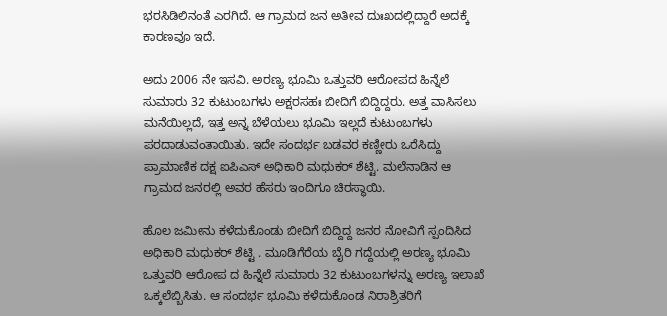ಭರಸಿಡಿಲಿನಂತೆ ಎರಗಿದೆ. ಆ ಗ್ರಾಮದ ಜನ ಅತೀವ ದುಃಖದಲ್ಲಿದ್ದಾರೆ ಅದಕ್ಕೆ ಕಾರಣವೂ ಇದೆ.

ಅದು 2006 ನೇ ಇಸವಿ. ಅರಣ್ಯ ಭೂಮಿ ಒತ್ತುವರಿ ಆರೋಪದ ಹಿನ್ನೆಲೆ ಸುಮಾರು 32 ಕುಟುಂಬಗಳು ಅಕ್ಷರಸಹಃ ಬೀದಿಗೆ ಬಿದ್ದಿದ್ದರು. ಅತ್ತ ವಾಸಿಸಲು ಮನೆಯಿಲ್ಲದೆ, ಇತ್ತ ಅನ್ನ ಬೆಳೆಯಲು ಭೂಮಿ ಇಲ್ಲದೆ ಕುಟುಂಬಗಳು ಪರದಾಡುವಂತಾಯಿತು. ಇದೇ ಸಂದರ್ಭ ಬಡವರ ಕಣ್ಣೀರು ಒರೆಸಿದ್ದು ಪ್ರಾಮಾಣಿಕ ದಕ್ಷ ಐಪಿಎಸ್ ಅಧಿಕಾರಿ ಮಧುಕರ್ ಶೆಟ್ಟಿ. ಮಲೆನಾಡಿನ ಆ ಗ್ರಾಮದ ಜನರಲ್ಲಿ ಅವರ ಹೆಸರು ಇಂದಿಗೂ ಚಿರಸ್ಥಾಯಿ.

ಹೊಲ ಜಮೀನು ಕಳೆದುಕೊಂಡು ಬೀದಿಗೆ ಬಿದ್ದಿದ್ದ ಜನರ ನೋವಿಗೆ ಸ್ಪಂದಿಸಿದ ಅಧಿಕಾರಿ ಮಧುಕರ್ ಶೆಟ್ಟಿ ‌. ಮೂಡಿಗೆರೆಯ ಬೈರಿ ಗದ್ದೆಯಲ್ಲಿ ಅರಣ್ಯ ಭೂಮಿ ಒತ್ತುವರಿ ಆರೋಪ ದ ಹಿನ್ನೆಲೆ ಸುಮಾರು 32 ಕುಟುಂಬಗಳನ್ನು ಅರಣ್ಯ ಇಲಾಖೆ ಒಕ್ಕಲೆಬ್ಬಿಸಿತು. ಆ ಸಂದರ್ಭ ಭೂಮಿ ಕಳೆದುಕೊಂಡ ನಿರಾಶ್ರಿತರಿಗೆ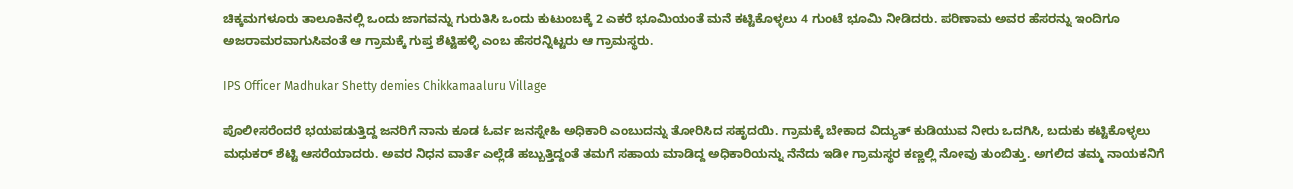ಚಿಕ್ಕಮಗಳೂರು ತಾಲೂಕಿನಲ್ಲಿ ಒಂದು ಜಾಗವನ್ನು ಗುರುತಿಸಿ ಒಂದು ಕುಟುಂಬಕ್ಕೆ 2 ಎಕರೆ ಭೂಮಿಯಂತೆ ಮನೆ ಕಟ್ಟಿಕೊಳ್ಳಲು 4 ಗುಂಟೆ ಭೂಮಿ ನೀಡಿದರು. ಪರಿಣಾಮ ಅವರ ಹೆಸರನ್ನು ಇಂದಿಗೂ ಅಜರಾಮರವಾಗುಸಿವಂತೆ ಆ ಗ್ರಾಮಕ್ಕೆ ಗುಪ್ತ ಶೆಟ್ಟಿಹಳ್ಳಿ ಎಂಬ ಹೆಸರನ್ನಿಟ್ಟರು ಆ ಗ್ರಾಮಸ್ಥರು.

IPS Officer Madhukar Shetty demies Chikkamaaluru Village

ಪೊಲೀಸರೆಂದರೆ ಭಯಪಡುತ್ತಿದ್ದ ಜನರಿಗೆ ನಾನು ಕೂಡ ಓರ್ವ ಜನಸ್ನೇಹಿ ಅಧಿಕಾರಿ ಎಂಬುದನ್ನು ತೋರಿಸಿದ ಸಹೃದಯಿ. ಗ್ರಾಮಕ್ಕೆ ಬೇಕಾದ ವಿದ್ಯುತ್ ಕುಡಿಯುವ ನೀರು ಒದಗಿಸಿ, ಬದುಕು ಕಟ್ಟಿಕೊಳ್ಳಲು ಮಧುಕರ್ ಶೆಟ್ಟಿ ಆಸರೆಯಾದರು. ಅವರ ನಿಧನ ವಾರ್ತೆ ಎಲ್ಲೆಡೆ ಹಬ್ಬುತ್ತಿದ್ದಂತೆ ತಮಗೆ ಸಹಾಯ ಮಾಡಿದ್ದ ಅಧಿಕಾರಿಯನ್ನು ನೆನೆದು ಇಡೀ ಗ್ರಾಮಸ್ಥರ ಕಣ್ಣಲ್ಲಿ ನೋವು ತುಂಬಿತ್ತು. ಅಗಲಿದ ತಮ್ಮ ನಾಯಕನಿಗೆ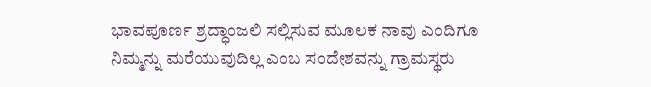ಭಾವಪೂರ್ಣ ಶ್ರದ್ಧಾಂಜಲಿ ಸಲ್ಲಿಸುವ ಮೂಲಕ ನಾವು ಎಂದಿಗೂ ನಿಮ್ಮನ್ನು ಮರೆಯುವುದಿಲ್ಲ ಎಂಬ ಸಂದೇಶವನ್ನು ಗ್ರಾಮಸ್ಥರು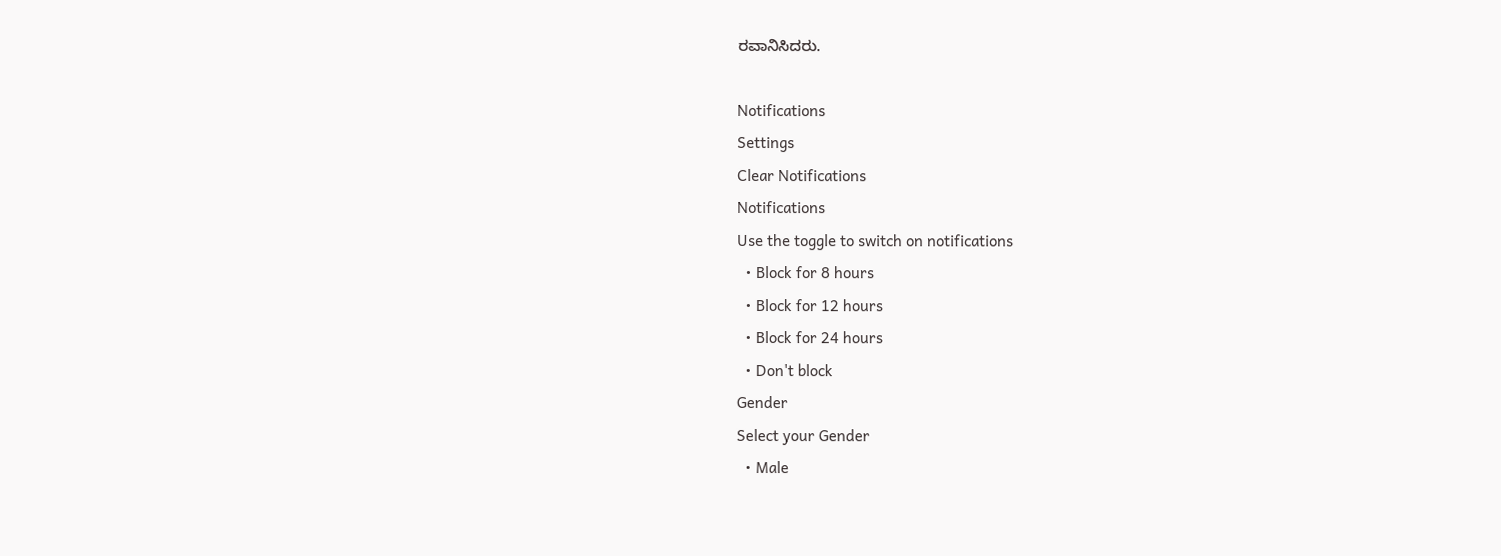ರವಾನಿಸಿದರು.

Notifications
Settings
Clear Notifications
Notifications
Use the toggle to switch on notifications
  • Block for 8 hours
  • Block for 12 hours
  • Block for 24 hours
  • Don't block
Gender
Select your Gender
  • Male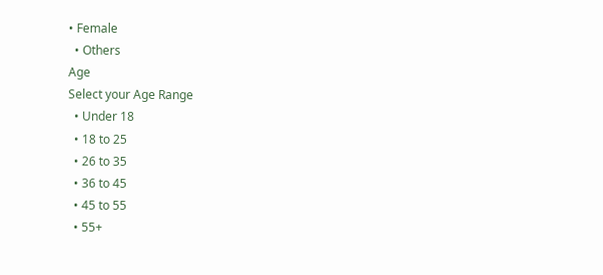• Female
  • Others
Age
Select your Age Range
  • Under 18
  • 18 to 25
  • 26 to 35
  • 36 to 45
  • 45 to 55
  • 55+